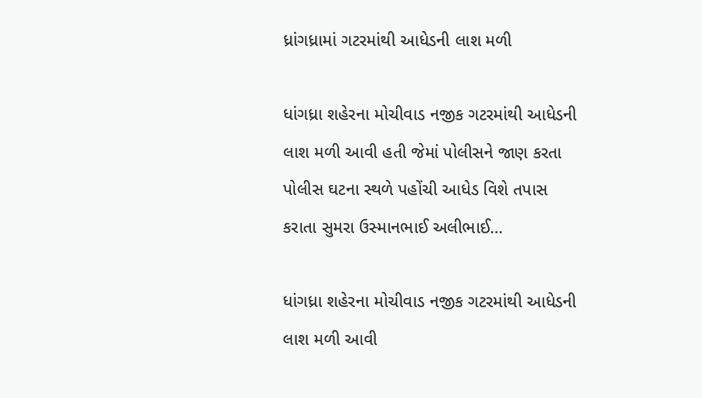ધ્રાંગધ્રામાં ગટરમાંથી આધેડની લાશ મળી

ધાંગધ્રા શહેરના મોચીવાડ નજીક ગટરમાંથી આધેડની લાશ મળી આવી હતી જેમાં પોલીસને જાણ કરતા પોલીસ ઘટના સ્થળે પહોંચી આધેડ વિશે તપાસ કરાતા સુમરા ઉસ્માનભાઈ અલીભાઈ…

ધાંગધ્રા શહેરના મોચીવાડ નજીક ગટરમાંથી આધેડની લાશ મળી આવી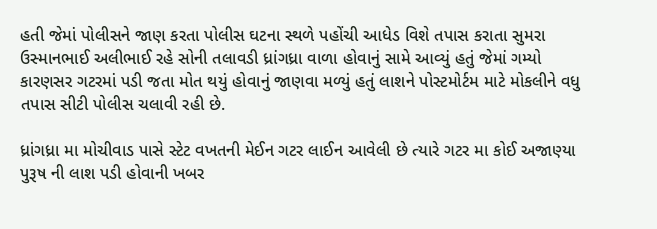હતી જેમાં પોલીસને જાણ કરતા પોલીસ ઘટના સ્થળે પહોંચી આધેડ વિશે તપાસ કરાતા સુમરા ઉસ્માનભાઈ અલીભાઈ રહે સોની તલાવડી ધ્રાંગધ્રા વાળા હોવાનું સામે આવ્યું હતું જેમાં ગમ્યો કારણસર ગટરમાં પડી જતા મોત થયું હોવાનું જાણવા મળ્યું હતું લાશને પોસ્ટમોર્ટમ માટે મોકલીને વધુ તપાસ સીટી પોલીસ ચલાવી રહી છે.

ધ્રાંગધ્રા મા મોચીવાડ પાસે સ્ટેટ વખતની મેઈન ગટર લાઈન આવેલી છે ત્યારે ગટર મા કોઈ અજાણ્યા પુરૂષ ની લાશ પડી હોવાની ખબર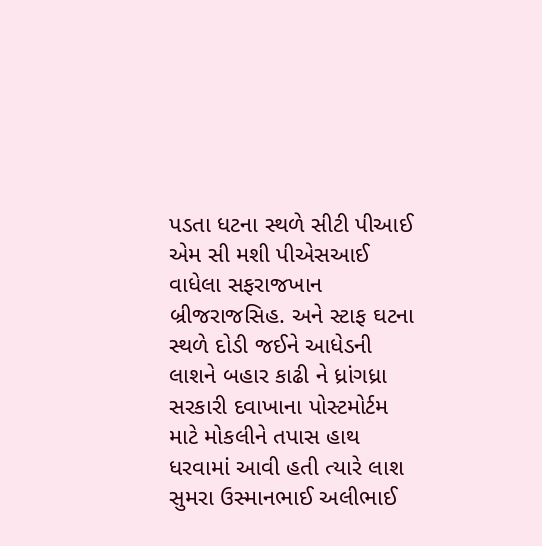પડતા ધટના સ્થળે સીટી પીઆઈ એમ સી મશી પીએસઆઈ વાધેલા સફરાજખાન બ્રીજરાજસિહ. અને સ્ટાફ ઘટના સ્થળે દોડી જઈને આધેડની લાશને બહાર કાઢી ને ધ્રાંગધ્રા સરકારી દવાખાના પોસ્ટમોર્ટમ માટે મોકલીને તપાસ હાથ ધરવામાં આવી હતી ત્યારે લાશ સુમરા ઉસ્માનભાઈ અલીભાઈ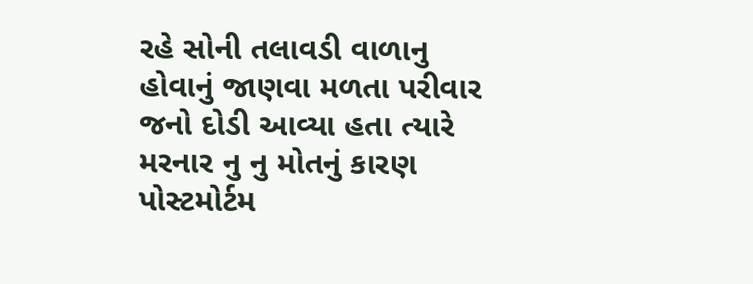રહે સોની તલાવડી વાળાનુ હોવાનું જાણવા મળતા પરીવાર જનો દોડી આવ્યા હતા ત્યારે મરનાર નુ નુ મોતનું કારણ પોસ્ટમોર્ટમ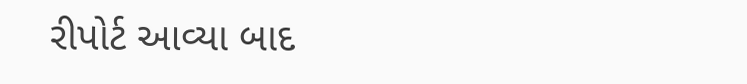રીપોર્ટ આવ્યા બાદ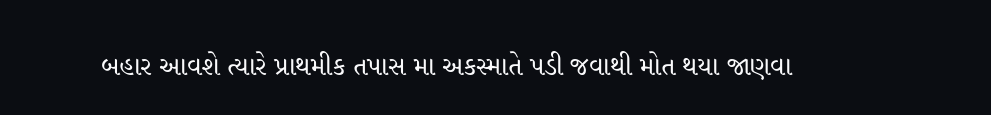બહાર આવશે ત્યારે પ્રાથમીક તપાસ મા અકસ્માતે પડી જવાથી મોત થયા જાણવા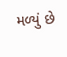મળ્યું છે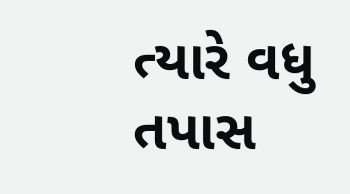ત્યારે વધુ તપાસ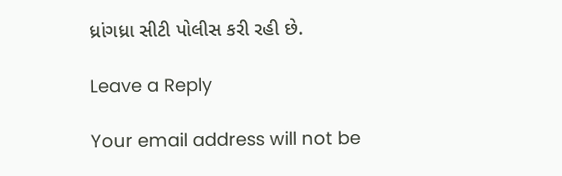ધ્રાંગધ્રા સીટી પોલીસ કરી રહી છે.

Leave a Reply

Your email address will not be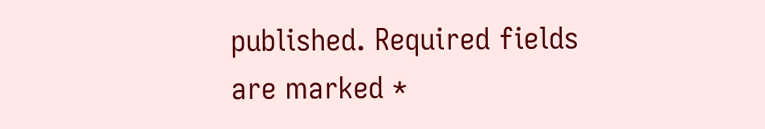published. Required fields are marked *